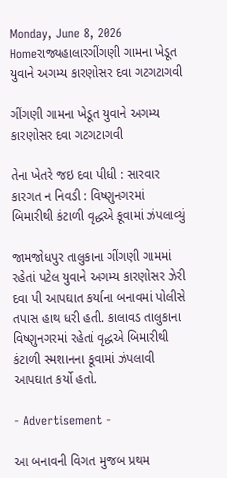Monday, June 8, 2026
Homeરાજ્યહાલારગીંગણી ગામના ખેડૂત યુવાને અગમ્ય કારણોસર દવા ગટગટાગવી

ગીંગણી ગામના ખેડૂત યુવાને અગમ્ય કારણોસર દવા ગટગટાગવી

તેના ખેતરે જઇ દવા પીધી : સારવાર કારગત ન નિવડી : વિષ્ણુનગરમાં બિમારીથી કંટાળી વૃદ્ધએ કૂવામાં ઝંપલાવ્યું

જામજોધપુર તાલુકાના ગીંગણી ગામમાં રહેતાં પટેલ યુવાને અગમ્ય કારણોસર ઝેરી દવા પી આપઘાત કર્યાના બનાવમાં પોલીસે તપાસ હાથ ધરી હતી. કાલાવડ તાલુકાના વિષ્ણુનગરમાં રહેતાં વૃદ્ધએ બિમારીથી કંટાળી સ્મશાનના કૂવામાં ઝંપલાવી આપઘાત કર્યો હતો.

- Advertisement -

આ બનાવની વિગત મુજબ પ્રથમ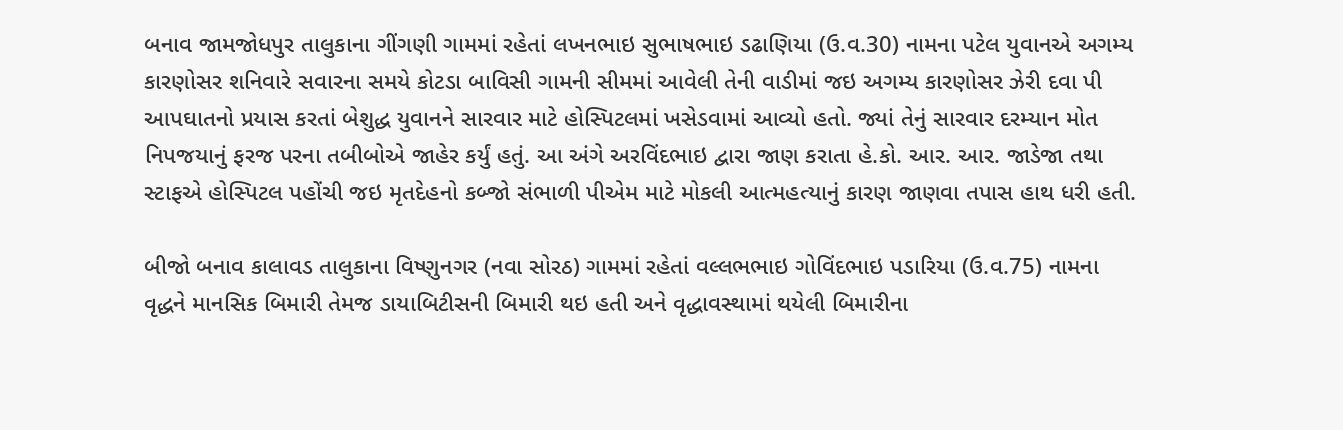બનાવ જામજોધપુર તાલુકાના ગીંગણી ગામમાં રહેતાં લખનભાઇ સુભાષભાઇ ડઢાણિયા (ઉ.વ.30) નામના પટેલ યુવાનએ અગમ્ય કારણોસર શનિવારે સવારના સમયે કોટડા બાવિસી ગામની સીમમાં આવેલી તેની વાડીમાં જઇ અગમ્ય કારણોસર ઝેરી દવા પી આપઘાતનો પ્રયાસ કરતાં બેશુદ્ધ યુવાનને સારવાર માટે હોસ્પિટલમાં ખસેડવામાં આવ્યો હતો. જ્યાં તેનું સારવાર દરમ્યાન મોત નિપજયાનું ફરજ પરના તબીબોએ જાહેર કર્યું હતું. આ અંગે અરવિંદભાઇ દ્વારા જાણ કરાતા હે.કો. આર. આર. જાડેજા તથા સ્ટાફએ હોસ્પિટલ પહોંચી જઇ મૃતદેહનો કબ્જો સંભાળી પીએમ માટે મોકલી આત્મહત્યાનું કારણ જાણવા તપાસ હાથ ધરી હતી.

બીજો બનાવ કાલાવડ તાલુકાના વિષ્ણુનગર (નવા સોરઠ) ગામમાં રહેતાં વલ્લભભાઇ ગોવિંદભાઇ પડારિયા (ઉ.વ.75) નામના વૃદ્ધને માનસિક બિમારી તેમજ ડાયાબિટીસની બિમારી થઇ હતી અને વૃદ્ધાવસ્થામાં થયેલી બિમારીના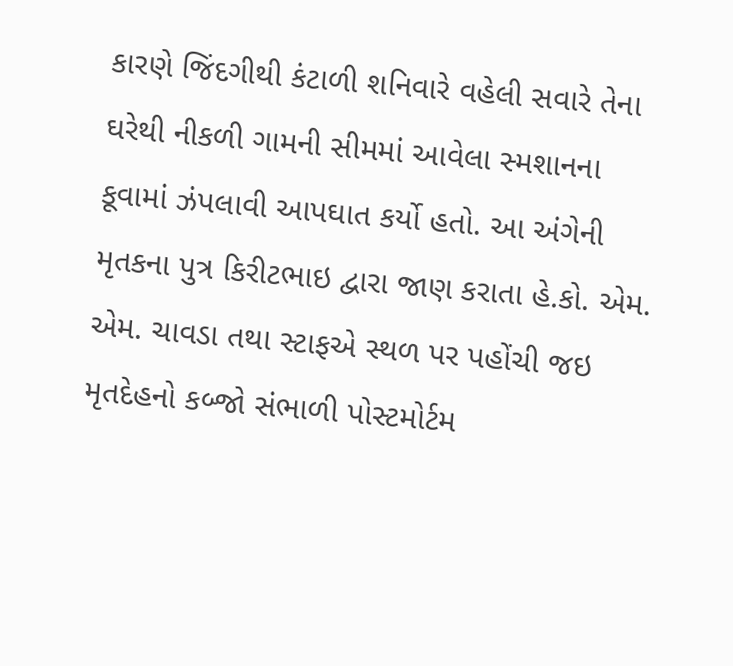કારણે જિંદગીથી કંટાળી શનિવારે વહેલી સવારે તેના ઘરેથી નીકળી ગામની સીમમાં આવેલા સ્મશાનના કૂવામાં ઝંપલાવી આપઘાત કર્યો હતો. આ અંગેની મૃતકના પુત્ર કિરીટભાઇ દ્વારા જાણ કરાતા હે.કો. એમ. એમ. ચાવડા તથા સ્ટાફએ સ્થળ પર પહોંચી જઇ મૃતદેહનો કબ્જો સંભાળી પોસ્ટમોર્ટમ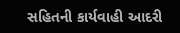સહિતની કાર્યવાહી આદરી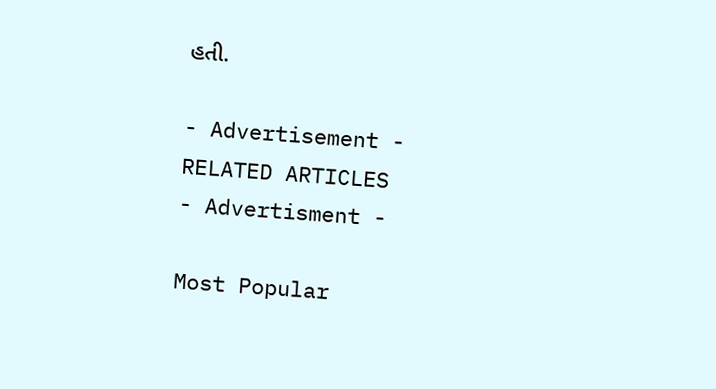હતી.

- Advertisement -
RELATED ARTICLES
- Advertisment -

Most Popular